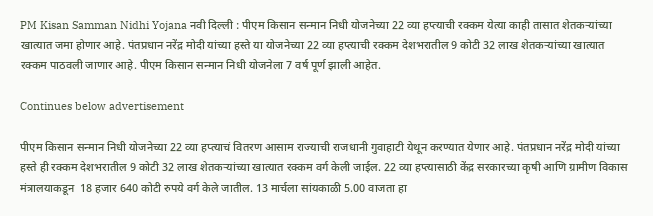PM Kisan Samman Nidhi Yojana नवी दिल्ली : पीएम किसान सन्मान निधी योजनेच्या 22 व्या हप्त्याची रक्कम येत्या काही तासात शेतकऱ्यांच्या खात्यात जमा होणार आहे. पंतप्रधान नरेंद्र मोदी यांच्या हस्ते या योजनेच्या 22 व्या हप्त्याची रक्कम देशभरातील 9 कोटी 32 लाख शेतकऱ्यांच्या खात्यात रक्कम पाठवली जाणार आहे. पीएम किसान सन्मान निधी योजनेला 7 वर्ष पूर्ण झाली आहेत.

Continues below advertisement

पीएम किसान सन्मान निधी योजनेच्या 22 व्या हप्त्याचं वितरण आसाम राज्याची राजधानी गुवाहाटी येथून करण्यात येणार आहे. पंतप्रधान नरेंद्र मोदी यांच्या हस्ते ही रक्कम देशभरातील 9 कोटी 32 लाख शेतकऱ्यांच्या खात्यात रक्कम वर्ग केली जाईल. 22 व्या हप्त्यासाठी केंद्र सरकारच्या कृषी आणि ग्रामीण विकास मंत्रालयाकडून  18 हजार 640 कोटी रुपये वर्ग केले जातील. 13 मार्चला सांयकाळी 5.00 वाजता हा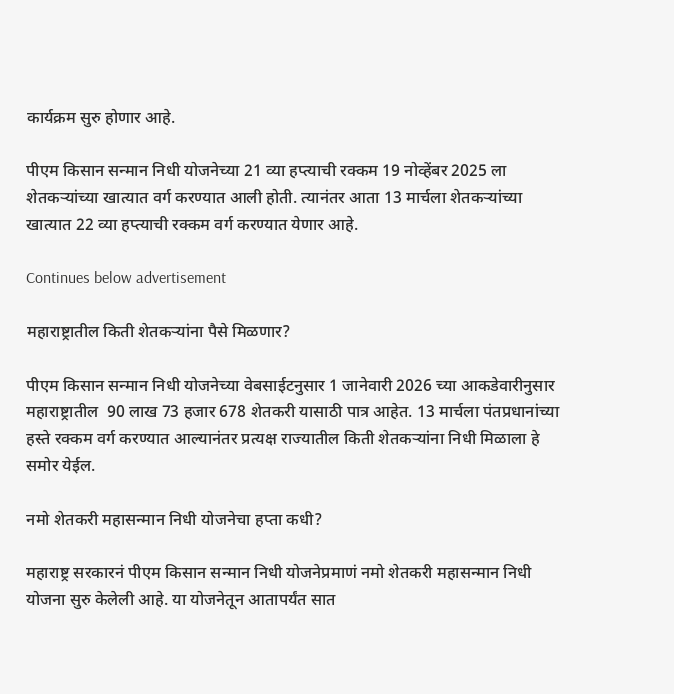कार्यक्रम सुरु होणार आहे.

पीएम किसान सन्मान निधी योजनेच्या 21 व्या हप्त्याची रक्कम 19 नोव्हेंबर 2025 ला शेतकऱ्यांच्या खात्यात वर्ग करण्यात आली होती. त्यानंतर आता 13 मार्चला शेतकऱ्यांच्या खात्यात 22 व्या हप्त्याची रक्कम वर्ग करण्यात येणार आहे.

Continues below advertisement

महाराष्ट्रातील किती शेतकऱ्यांना पैसे मिळणार?

पीएम किसान सन्मान निधी योजनेच्या वेबसाईटनुसार 1 जानेवारी 2026 च्या आकडेवारीनुसार महाराष्ट्रातील  90 लाख 73 हजार 678 शेतकरी यासाठी पात्र आहेत. 13 मार्चला पंतप्रधानांच्या हस्ते रक्कम वर्ग करण्यात आल्यानंतर प्रत्यक्ष राज्यातील किती शेतकऱ्यांना निधी मिळाला हे समोर येईल.

नमो शेतकरी महासन्मान निधी योजनेचा हप्ता कधी?

महाराष्ट्र सरकारनं पीएम किसान सन्मान निधी योजनेप्रमाणं नमो शेतकरी महासन्मान निधी योजना सुरु केलेली आहे. या योजनेतून आतापर्यंत सात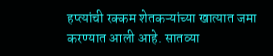हप्त्यांची रक्कम शेतकऱ्यांच्या खात्यात जमा करण्यात आली आहे. सातव्या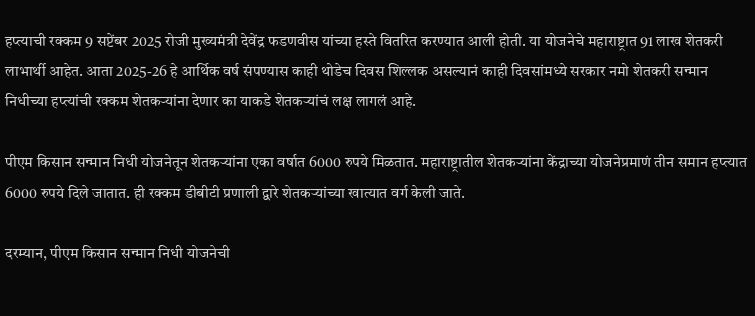हप्त्याची रक्कम 9 सप्टेंबर 2025 रोजी मुख्यमंत्री देवेंद्र फडणवीस यांच्या हस्ते वितरित करण्यात आली होती. या योजनेचे महाराष्ट्रात 91 लाख शेतकरी लाभार्थी आहेत. आता 2025-26 हे आर्थिक वर्ष संपण्यास काही थोडेच दिवस शिल्लक असल्यानं काही दिवसांमध्ये सरकार नमो शेतकरी सन्मान निधीच्या हप्त्यांची रक्कम शेतकऱ्यांना देणार का याकडे शेतकऱ्यांचं लक्ष लागलं आहे.

पीएम किसान सन्मान निधी योजनेतून शेतकऱ्यांना एका वर्षात 6000 रुपये मिळतात. महाराष्ट्रातील शेतकऱ्यांना केंद्राच्या योजनेप्रमाणं तीन समान हप्त्यात 6000 रुपये दिले जातात. ही रक्कम डीबीटी प्रणाली द्वारे शेतकऱ्यांच्या खात्यात वर्ग केली जाते.

दरम्यान, पीएम किसान सन्मान निधी योजनेची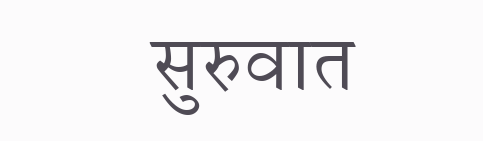सुरुवात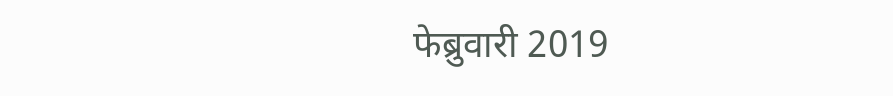फेब्रुवारी 2019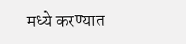मध्ये करण्यात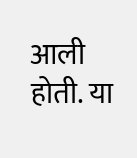आली होती. या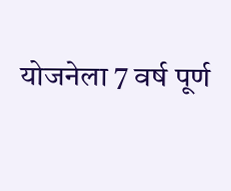योजनेला 7 वर्ष पूर्ण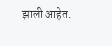झाली आहेत.